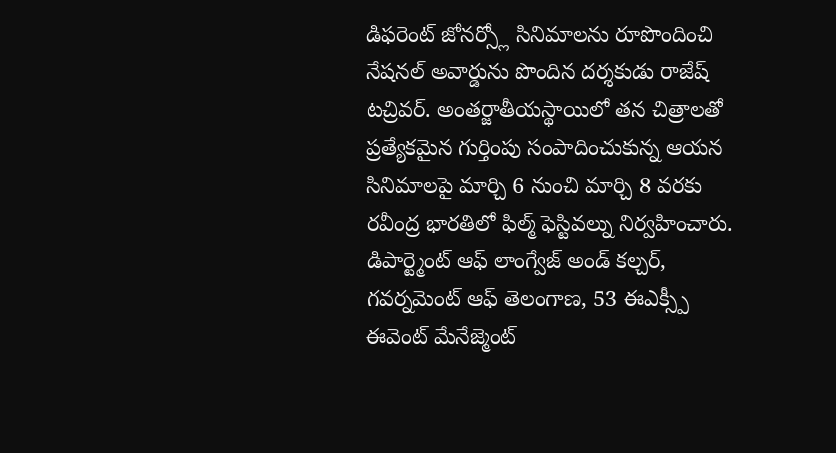డిఫరెంట్ జోనర్స్లో సినిమాలను రూపొందించి నేషనల్ అవార్డును పొందిన దర్శకుడు రాజేష్ టచ్రివర్. అంతర్జాతీయస్థాయిలో తన చిత్రాలతో ప్రత్యేకమైన గుర్తింపు సంపాదించుకున్న ఆయన సినిమాలపై మార్చి 6 నుంచి మార్చి 8 వరకు రవీంద్ర భారతిలో ఫిల్మ్ ఫెస్టివల్ను నిర్వహించారు. డిపార్ట్మెంట్ ఆఫ్ లాంగ్వేజ్ అండ్ కల్చర్, గవర్నమెంట్ ఆఫ్ తెలంగాణ, 53 ఈఎక్స్పీ ఈవెంట్ మేనేజ్మెంట్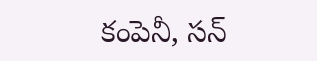కంపెనీ, సన్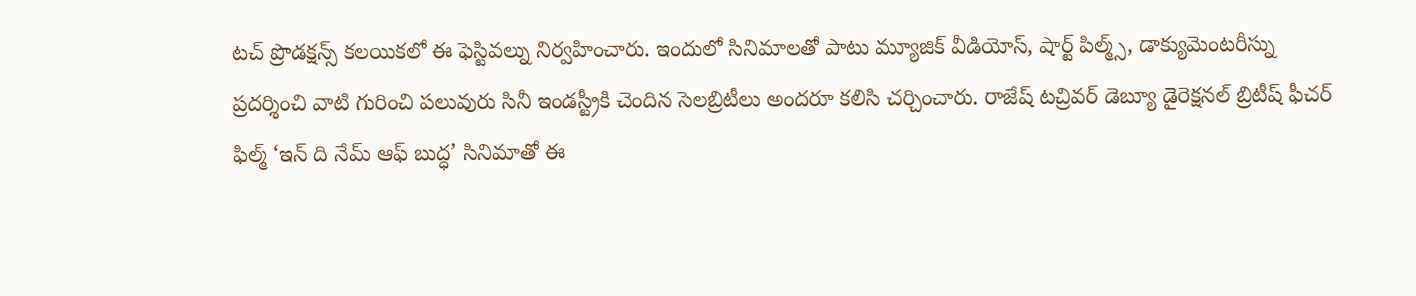టచ్ ప్రొడక్షన్స్ కలయికలో ఈ ఫెస్టివల్ను నిర్వహించారు. ఇందులో సినిమాలతో పాటు మ్యూజిక్ వీడియోస్, షార్ట్ పిల్మ్స్, డాక్యుమెంటరీస్ను ప్రదర్శించి వాటి గురించి పలువురు సినీ ఇండస్ట్రీకి చెందిన సెలబ్రిటీలు అందరూ కలిసి చర్చించారు. రాజేష్ టచ్రివర్ డెబ్యూ డైరెక్షనల్ బ్రిటీష్ ఫీచర్ ఫిల్మ్ ‘ఇన్ ది నేమ్ ఆఫ్ బుద్ధ’ సినిమాతో ఈ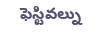ఫెస్టివల్ను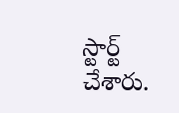స్టార్ట్ చేశారు.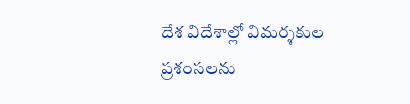దేశ విదేశాల్లో విమర్శకుల ప్రశంసలను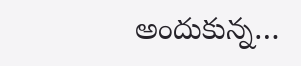అందుకున్న…